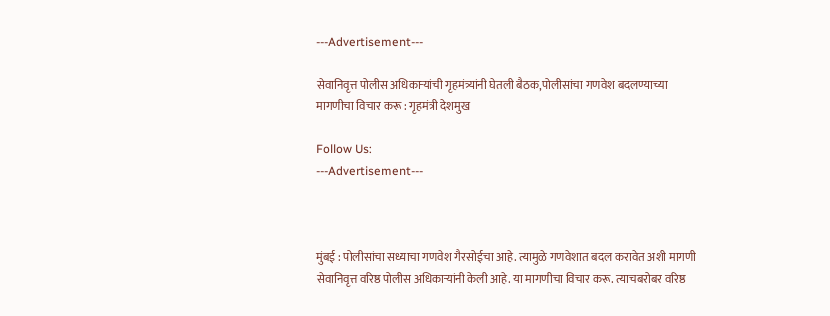---Advertisement---

सेवानिवृत्त पोलीस अधिकाऱ्यांची गृहमंत्र्यांनी घेतली बैठक,पोलीसांचा गणवेश बदलण्याच्या मागणीचा विचार करू : गृहमंत्री देशमुख

Follow Us:
---Advertisement---



मुंबई : पोलीसांचा सध्याचा गणवेश गैरसोईचा आहे. त्यामुळे गणवेशात बदल करावेत अशी मागणी सेवानिवृत्त वरिष्ठ पोलीस अधिकाऱ्यांनी केली आहे. या मागणीचा विचार करू. त्याचबरोबर वरिष्ठ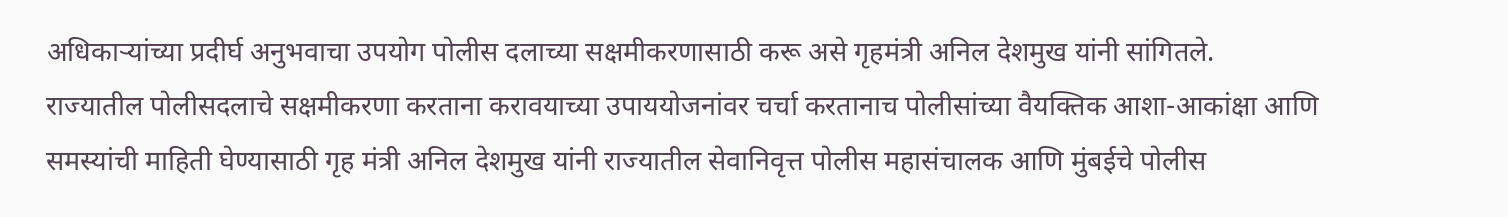अधिकाऱ्यांच्या प्रदीर्घ अनुभवाचा उपयोग पोलीस दलाच्या सक्षमीकरणासाठी करू असे गृहमंत्री अनिल देशमुख यांनी सांगितले.
राज्यातील पोलीसदलाचे सक्षमीकरणा करताना करावयाच्या उपाययोजनांवर चर्चा करतानाच पोलीसांच्या वैयक्तिक आशा-आकांक्षा आणि समस्यांची माहिती घेण्यासाठी गृह मंत्री अनिल देशमुख यांनी राज्यातील सेवानिवृत्त पोलीस महासंचालक आणि मुंबईचे पोलीस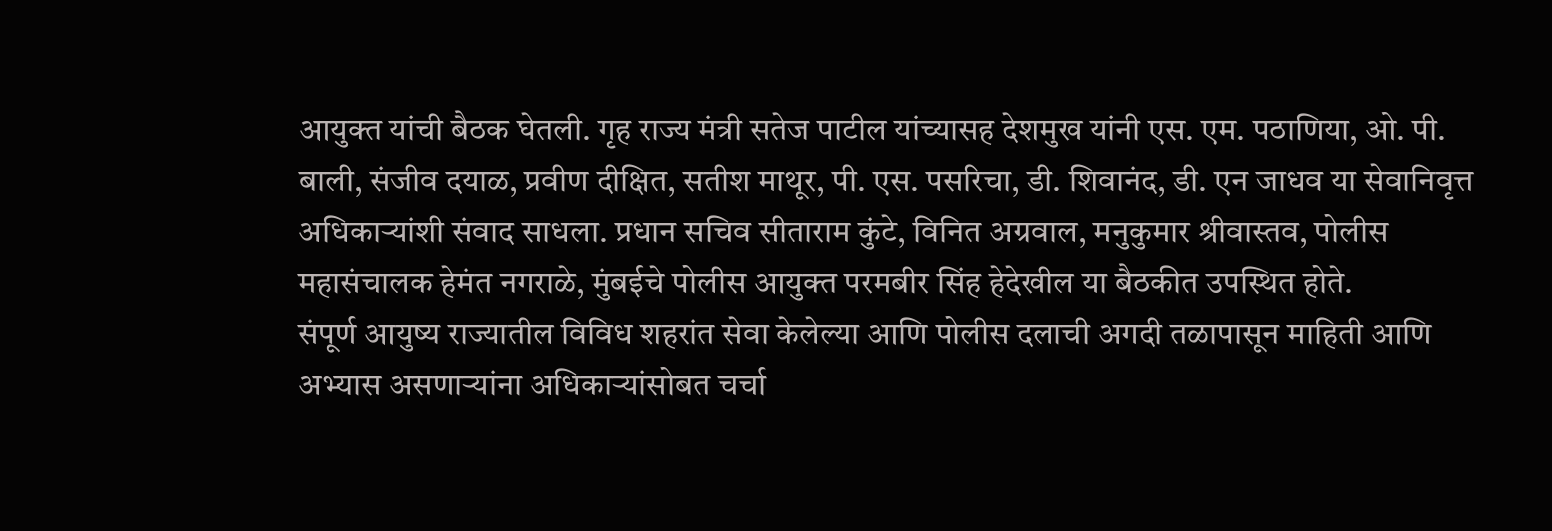आयुक्त यांची बैठक घेतली. गृह राज्य मंत्री सतेज पाटील यांच्यासह देशमुख यांनी एस. एम. पठाणिया, ओ. पी. बाली, संजीव दयाळ, प्रवीण दीक्षित, सतीश माथूर, पी. एस. पसरिचा, डी. शिवानंद, डी. एन जाधव या सेवानिवृत्त अधिकाऱ्यांशी संवाद साधला. प्रधान सचिव सीताराम कुंटे, विनित अग्रवाल, मनुकुमार श्रीवास्तव, पोलीस महासंचालक हेमंत नगराळे, मुंबईचे पोलीस आयुक्त परमबीर सिंह हेदेखील या बैठकीत उपस्थित होते.
संपूर्ण आयुष्य राज्यातील विविध शहरांत सेवा केलेल्या आणि पोलीस दलाची अगदी तळापासून माहिती आणि अभ्यास असणाऱ्यांना अधिकाऱ्यांसोबत चर्चा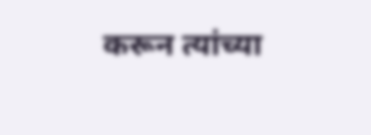करून त्यांच्या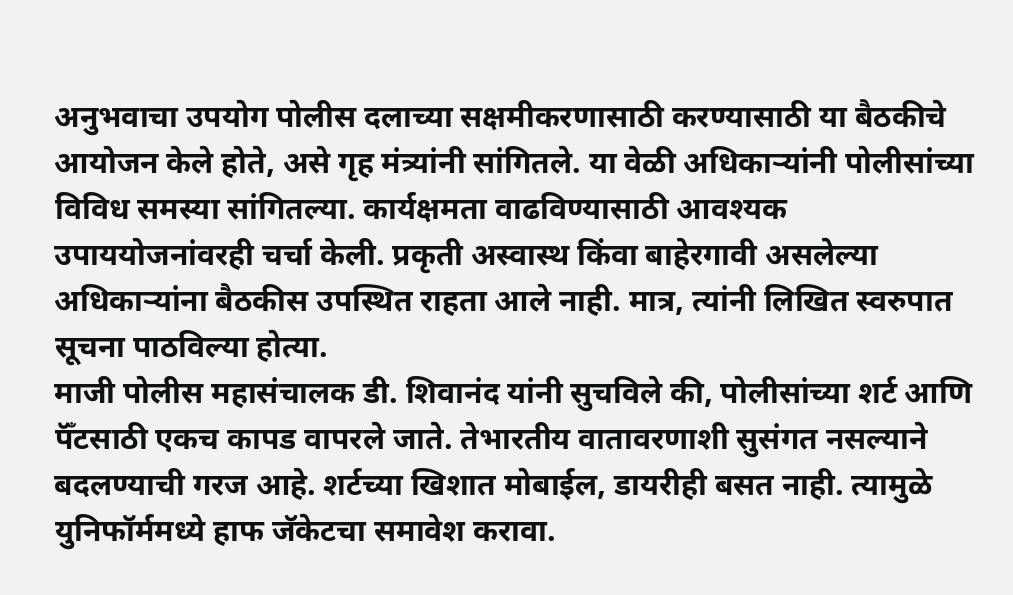अनुभवाचा उपयोग पोलीस दलाच्या सक्षमीकरणासाठी करण्यासाठी या बैठकीचे आयोजन केले होते, असे गृह मंत्र्यांनी सांगितले. या वेळी अधिकाऱ्यांनी पोलीसांच्या विविध समस्या सांगितल्या. कार्यक्षमता वाढविण्यासाठी आवश्यक उपाययोजनांवरही चर्चा केली. प्रकृती अस्वास्थ किंवा बाहेरगावी असलेल्या अधिकाऱ्यांना बैठकीस उपस्थित राहता आले नाही. मात्र, त्यांनी लिखित स्वरुपात सूचना पाठविल्या होत्या.
माजी पोलीस महासंचालक डी. शिवानंद यांनी सुचविले की, पोलीसांच्या शर्ट आणि पॅँटसाठी एकच कापड वापरले जाते. तेभारतीय वातावरणाशी सुसंगत नसल्याने बदलण्याची गरज आहे. शर्टच्या खिशात मोबाईल, डायरीही बसत नाही. त्यामुळे युनिफॉर्ममध्ये हाफ जॅकेटचा समावेश करावा.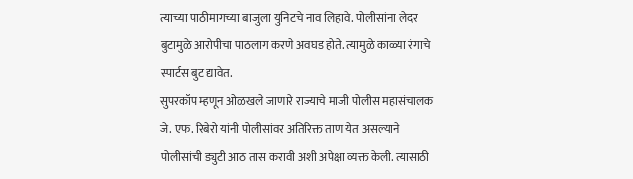त्याच्या पाठीमागच्या बाजुला युनिटचे नाव लिहावे. पोलीसांना लेदर बुटामुळे आरोपीचा पाठलाग करणे अवघड होते. त्यामुळे काळ्या रंगाचे स्पार्टस बुट द्यावेत.
सुपरकॉप म्हणून ओळखले जाणारे राज्याचे माजी पोलीस महासंचालक जे. एफ. रिबेरो यांनी पोलीसांवर अतिरिक्त ताण येत असल्याने पोलीसांची ड्युटी आठ तास करावी अशी अपेक्षा व्यक्त केली. त्यासाठी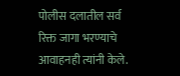पोलीस दलातील सर्व रिक्त जागा भरण्याचे आवाहनही त्यांनी केले.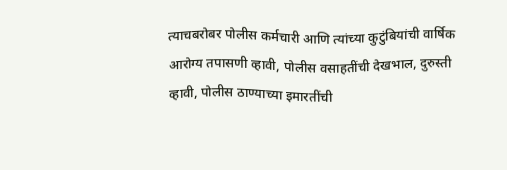त्याचबरोबर पोलीस कर्मचारी आणि त्यांच्या कुटुंबियांची वार्षिक आरोग्य तपासणी व्हावी, पोलीस वसाहतींची देखभाल, दुरुस्ती व्हावी, पोलीस ठाण्याच्या इमारतींची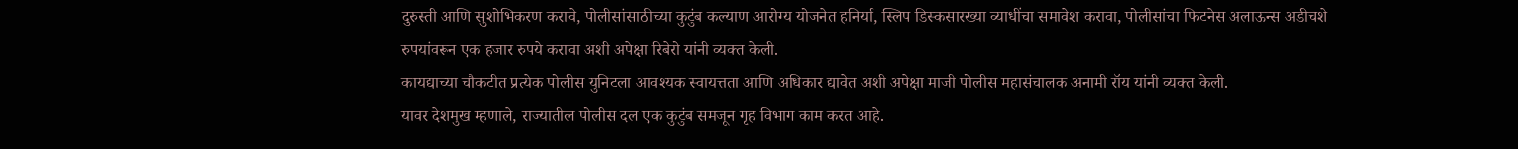दुरुस्ती आणि सुशोभिकरण करावे, पोलीसांसाठीच्या कुटुंब कल्याण आरोग्य योजनेत हनिर्या, स्लिप डिस्कसारख्या व्याधींचा समावेश करावा, पोलीसांचा फिटनेस अलाऊन्स अडीचशे रुपयांवरून एक हजार रुपये करावा अशी अपेक्षा रिबेरो यांनी व्यक्त केली.
कायद्याच्या चौकटीत प्रत्येक पोलीस युनिटला आवश्यक स्वायत्तता आणि अधिकार द्यावेत अशी अपेक्षा माजी पोलीस महासंचालक अनामी रॉय यांनी व्यक्त केली.
यावर देशमुख म्हणाले, राज्यातील पोलीस दल एक कुटुंब समजून गृह विभाग काम करत आहे.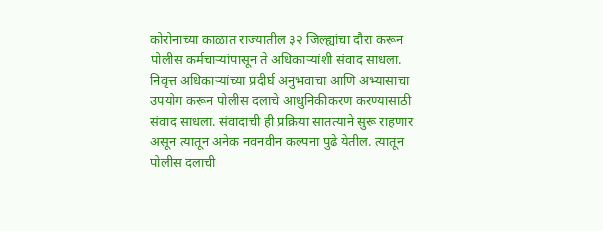कोरोनाच्या काळात राज्यातील ३२ जिल्ह्यांचा दौरा करून पोलीस कर्मचाऱ्यांपासून ते अधिकाऱ्यांशी संवाद साधला. निवृत्त अधिकाऱ्यांच्या प्रदीर्घ अनुभवाचा आणि अभ्यासाचा उपयोग करून पोलीस दलाचे आधुनिकीकरण करण्यासाठी संवाद साधला. संवादाची ही प्रक्रिया सातत्याने सुरू राहणार असून त्यातून अनेक नवनवीन कल्पना पुढे येतील. त्यातून पोलीस दलाची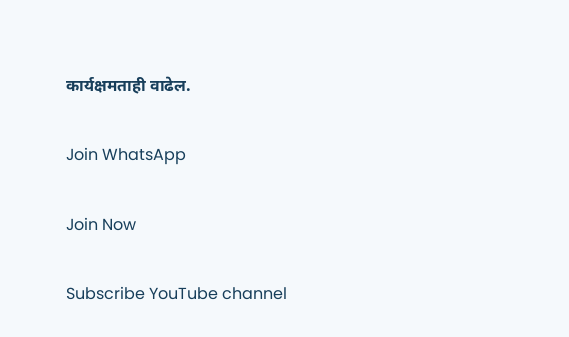कार्यक्षमताही वाढेल.

Join WhatsApp

Join Now

Subscribe YouTube channel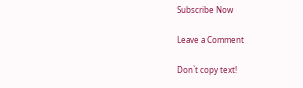Subscribe Now

Leave a Comment

Don`t copy text!